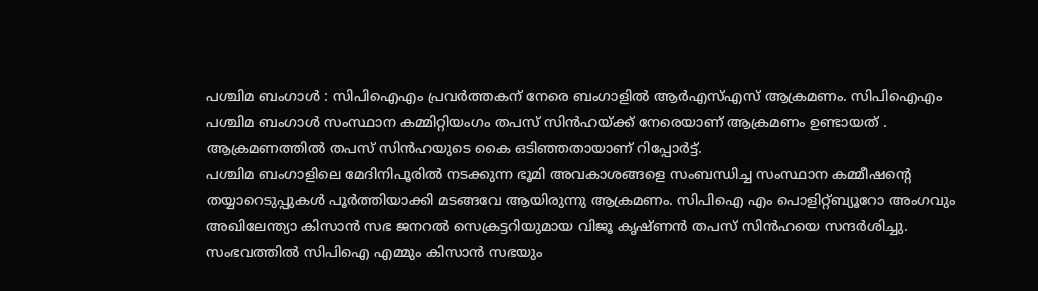പശ്ചിമ ബംഗാൾ : സിപിഐഎം പ്രവർത്തകന് നേരെ ബംഗാളിൽ ആർഎസ്എസ് ആക്രമണം. സിപിഐഎം പശ്ചിമ ബംഗാൾ സംസ്ഥാന കമ്മിറ്റിയംഗം തപസ് സിൻഹയ്ക്ക് നേരെയാണ് ആക്രമണം ഉണ്ടായത് . ആക്രമണത്തിൽ തപസ് സിൻഹയുടെ കൈ ഒടിഞ്ഞതായാണ് റിപ്പോർട്ട്.
പശ്ചിമ ബംഗാളിലെ മേദിനിപൂരിൽ നടക്കുന്ന ഭൂമി അവകാശങ്ങളെ സംബന്ധിച്ച സംസ്ഥാന കമ്മീഷന്റെ തയ്യാറെടുപ്പുകൾ പൂർത്തിയാക്കി മടങ്ങവേ ആയിരുന്നു ആക്രമണം. സിപിഐ എം പൊളിറ്റ്ബ്യൂറോ അംഗവും അഖിലേന്ത്യാ കിസാൻ സഭ ജനറൽ സെക്രട്ടറിയുമായ വിജൂ കൃഷ്ണൻ തപസ് സിൻഹയെ സന്ദർശിച്ചു.
സംഭവത്തിൽ സിപിഐ എമ്മും കിസാൻ സഭയും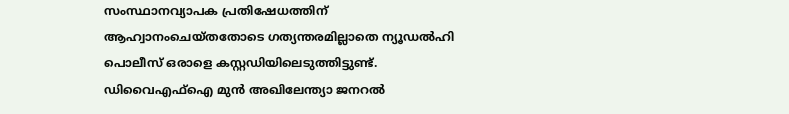സംസ്ഥാനവ്യാപക പ്രതിഷേധത്തിന് ആഹ്വാനംചെയ്തതോടെ ഗത്യന്തരമില്ലാതെ ന്യൂഡൽഹി പൊലീസ് ഒരാളെ കസ്റ്റഡിയിലെടുത്തിട്ടുണ്ട്. ഡിവൈഎഫ്ഐ മുൻ അഖിലേന്ത്യാ ജനറൽ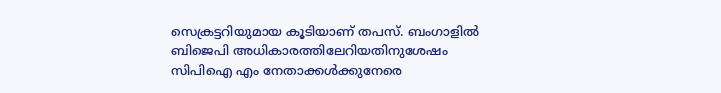സെക്രട്ടറിയുമായ കൂടിയാണ് തപസ്. ബംഗാളിൽ ബിജെപി അധികാരത്തിലേറിയതിനുശേഷം സിപിഐ എം നേതാക്കൾക്കുനേരെ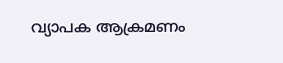വ്യാപക ആക്രമണം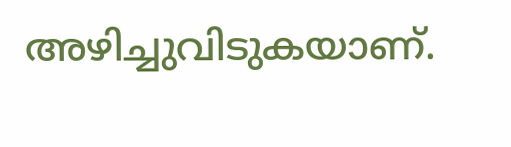അഴിച്ചുവിടുകയാണ്.